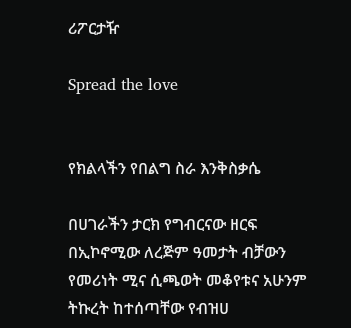ሪፖርታዥ

Spread the love


የክልላችን የበልግ ስራ እንቅስቃሴ

በሀገራችን ታርክ የግብርናው ዘርፍ በኢኮኖሚው ለረጅም ዓመታት ብቻውን የመሪነት ሚና ሲጫወት መቆየቱና አሁንም ትኩረት ከተሰጣቸው የብዝሀ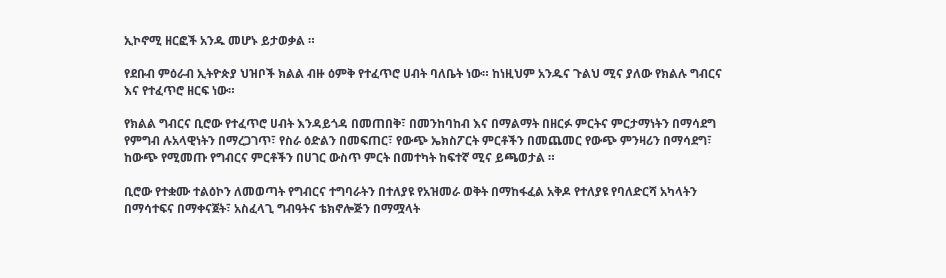ኢኮኖሚ ዘርፎች አንዱ መሆኑ ይታወቃል ።

የደቡብ ምዕራብ ኢትዮጵያ ህዝቦች ክልል ብዙ ዕምቅ የተፈጥሮ ሀብት ባለቤት ነው። ከነዚህም አንዱና ጉልህ ሚና ያለው የክልሉ ግብርና እና የተፈጥሮ ዘርፍ ነው።

የክልል ግብርና ቢሮው የተፈጥሮ ሀብት እንዳይጎዳ በመጠበቅ፣ በመንከባከብ እና በማልማት በዘርፉ ምርትና ምርታማነትን በማሳደግ የምግብ ሉአላዊነትን በማረጋገጥ፣ የስራ ዕድልን በመፍጠር፣ የውጭ ኤክስፖርት ምርቶችን በመጨመር የውጭ ምንዛሪን በማሳደግ፣ ከውጭ የሚመጡ የግብርና ምርቶችን በሀገር ውስጥ ምርት በመተካት ከፍተኛ ሚና ይጫወታል ።

ቢሮው የተቋሙ ተልዕኮን ለመወጣት የግብርና ተግባራትን በተለያዩ የአዝመራ ወቅት በማከፋፈል አቅዶ የተለያዩ የባለድርሻ አካላትን በማሳተፍና በማቀናጀት፣ አስፈላጊ ግብዓትና ቴክኖሎጅን በማሟላት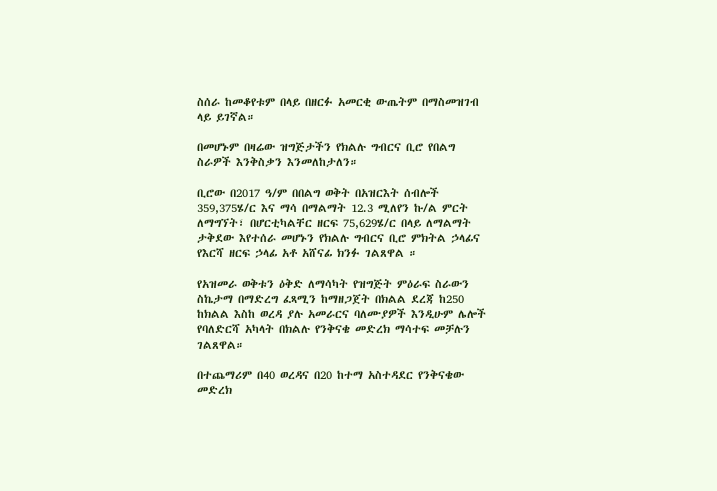ስሰራ ከመቆየቱም በላይ በዘርፉ አመርቂ ውጤትም በማስመዝገብ ላይ ይገኛል።

በመሆኑም በዛሬው ዝግጅታችን የክልሉ ግብርና ቢሮ የበልግ ስራዎች እንቅስቃን እንመለከታለን።

ቢሮው በ2017 ዓ/ም በበልግ ወቅት በአዝርእት ሰብሎች 359,375ሄ/ር እና ማሳ በማልማት 12.3 ሚለየን ኩ/ል ምርት ለማግኘት፣ በሆርቲካልቸር ዘርፍ 75,629ሄ/ር በላይ ለማልማት ታቅደው እየተሰራ መሆኑን የክልሉ ግብርና ቢሮ ምክትል ኃላፊና የእርሻ ዘርፍ ኃላፊ አቶ አሸናፊ ክንፉ ገልጸዋል ።

የአዝመራ ወቅቱን ዕቅድ ለማሳካት የዝግጅት ምዕራፍ ስራውን ስኬታማ በማድረግ ፈጻሚን ከማዘጋጀት በክልል ደረጃ ከ250 ከክልል እስከ ወረዳ ያሉ አመራርና ባለሙያዎች እንዲሁም ሌሎች የባለድርሻ አካላት በክልሉ የንቅናቄ መድረክ ማሳተፍ መቻሉን ገልጸዋል።

በተጨማሪም በ40 ወረዳና በ20 ከተማ አስተዳደር የንቅናቄው መድረክ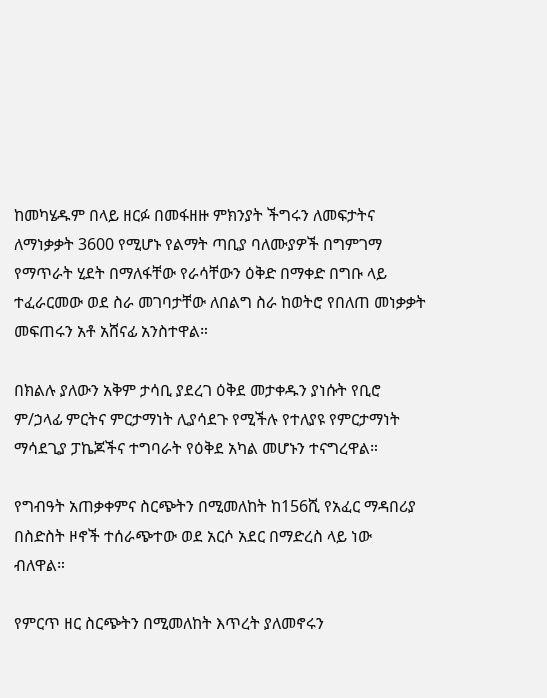ከመካሄዱም በላይ ዘርፉ በመፋዘዙ ምክንያት ችግሩን ለመፍታትና ለማነቃቃት 3600 የሚሆኑ የልማት ጣቢያ ባለሙያዎች በግምገማ የማጥራት ሂደት በማለፋቸው የራሳቸውን ዕቅድ በማቀድ በግቡ ላይ ተፈራርመው ወደ ስራ መገባታቸው ለበልግ ስራ ከወትሮ የበለጠ መነቃቃት መፍጠሩን አቶ አሸናፊ አንስተዋል።

በክልሉ ያለውን አቅም ታሳቢ ያደረገ ዕቅደ መታቀዱን ያነሱት የቢሮ ም/ኃላፊ ምርትና ምርታማነት ሊያሳደጉ የሚችሉ የተለያዩ የምርታማነት ማሳደጊያ ፓኬጆችና ተግባራት የዕቅደ አካል መሆኑን ተናግረዋል።

የግብዓት አጠቃቀምና ስርጭትን በሚመለከት ከ156ሺ የአፈር ማዳበሪያ በስድስት ዞኖች ተሰራጭተው ወደ አርሶ አደር በማድረስ ላይ ነው ብለዋል።

የምርጥ ዘር ስርጭትን በሚመለከት እጥረት ያለመኖሩን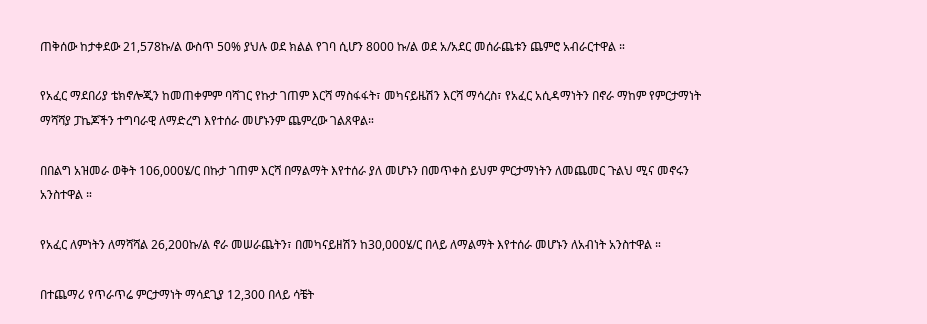ጠቅሰው ከታቀደው 21,578ኩ/ል ውስጥ 50% ያህሉ ወደ ክልል የገባ ሲሆን 8000 ኩ/ል ወደ አ/አደር መሰራጨቱን ጨምሮ አብራርተዋል ።

የአፈር ማደበሪያ ቴክኖሎጂን ከመጠቀምም ባሻገር የኩታ ገጠም እርሻ ማስፋፋት፣ መካናይዜሽን እርሻ ማሳረስ፣ የአፈር አሲዳማነትን በኖራ ማከም የምርታማነት ማሻሻያ ፓኬጆችን ተግባራዊ ለማድረግ እየተሰራ መሆኑንም ጨምረው ገልጸዋል።

በበልግ አዝመራ ወቅት 106,000ሄ/ር በኩታ ገጠም እርሻ በማልማት እየተሰራ ያለ መሆኑን በመጥቀስ ይህም ምርታማነትን ለመጨመር ጉልህ ሚና መኖሩን አንስተዋል ።

የአፈር ለምነትን ለማሻሻል 26,200ኩ/ል ኖራ መሠራጨትን፣ በመካናይዘሽን ከ30,000ሄ/ር በላይ ለማልማት እየተሰራ መሆኑን ለአብነት አንስተዋል ።

በተጨማሪ የጥራጥሬ ምርታማነት ማሳደጊያ 12,300 በላይ ሳቼት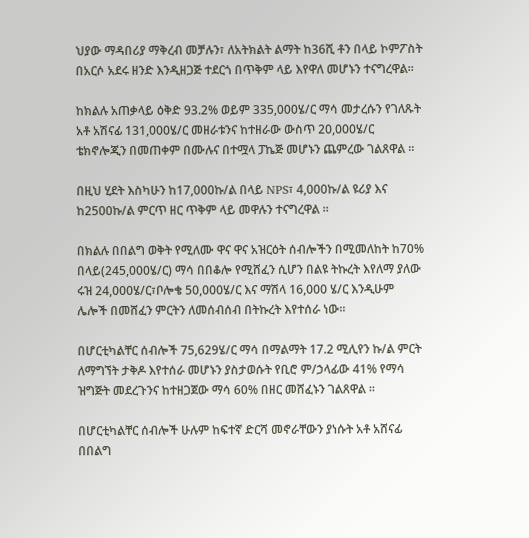ህያው ማዳበሪያ ማቅረብ መቻሉን፣ ለአትክልት ልማት ከ36ሺ ቶን በላይ ኮምፖስት በአርሶ አደሩ ዘንድ እንዲዘጋጅ ተደርጎ በጥቅም ላይ እየዋለ መሆኑን ተናግረዋል።

ከክልሉ አጠቃላይ ዕቅድ 93.2% ወይም 335,000ሄ/ር ማሳ መታረሱን የገለጹት አቶ አሽናፊ 131,000ሄ/ር መዘራቱንና ከተዘራው ውስጥ 20,000ሄ/ር ቴክኖሎጂን በመጠቀም በሙሉና በተሟላ ፓኬጅ መሆኑን ጨምረው ገልጸዋል ።

በዚህ ሂደት እስካሁን ከ17,000ኩ/ል በላይ NPS፣ 4,000ኩ/ል ዩሪያ እና ከ2500ኩ/ል ምርጥ ዘር ጥቅም ላይ መዋሉን ተናግረዋል ።

በክልሉ በበልግ ወቅት የሚለሙ ዋና ዋና አዝርዕት ሰብሎችን በሚመለከት ከ70% በላይ(245,000ሄ/ር) ማሳ በበቆሎ የሚሸፈን ሲሆን በልዩ ትኩረት እየለማ ያለው ሩዝ 24,000ሄ/ር፣ቦሎቄ 50,000ሄ/ር እና ማሽላ 16,000 ሄ/ር እንዲሁም ሌሎች በመሸፈን ምርትን ለመሰብሰብ በትኩረት እየተሰራ ነው።

በሆርቲካልቸር ሰብሎች 75,629ሄ/ር ማሳ በማልማት 17.2 ሚሊየን ኩ/ል ምርት ለማግኘት ታቅዶ እየተሰራ መሆኑን ያስታወሱት የቢሮ ም/ኃላፊው 41% የማሳ ዝግጅት መደረጉንና ከተዘጋጀው ማሳ 60% በዘር መሸፈኑን ገልጸዋል ።

በሆርቲካልቸር ሰብሎች ሁሉም ከፍተኛ ድርሻ መኖራቸውን ያነሱት አቶ አሸናፊ በበልግ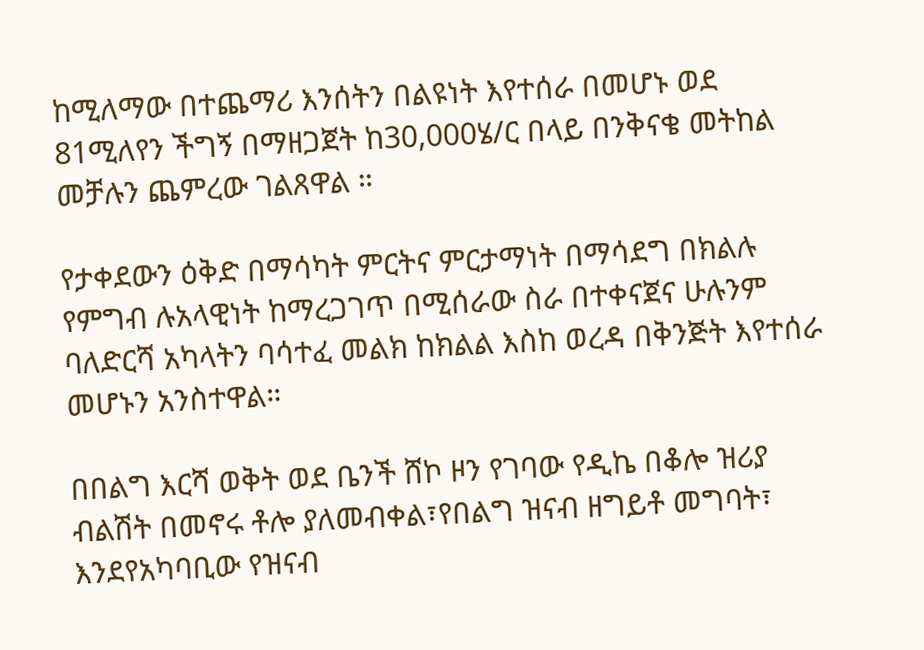ከሚለማው በተጨማሪ እንሰትን በልዩነት እየተሰራ በመሆኑ ወደ 81ሚለየን ችግኝ በማዘጋጀት ከ30,000ሄ/ር በላይ በንቅናቄ መትከል መቻሉን ጨምረው ገልጸዋል ።

የታቀደውን ዕቅድ በማሳካት ምርትና ምርታማነት በማሳደግ በክልሉ የምግብ ሉአላዊነት ከማረጋገጥ በሚሰራው ስራ በተቀናጀና ሁሉንም ባለድርሻ አካላትን ባሳተፈ መልክ ከክልል እስከ ወረዳ በቅንጅት እየተሰራ መሆኑን አንስተዋል።

በበልግ እርሻ ወቅት ወደ ቤንች ሸኮ ዞን የገባው የዲኬ በቆሎ ዝሪያ ብልሽት በመኖሩ ቶሎ ያለመብቀል፣የበልግ ዝናብ ዘግይቶ መግባት፣ እንደየአካባቢው የዝናብ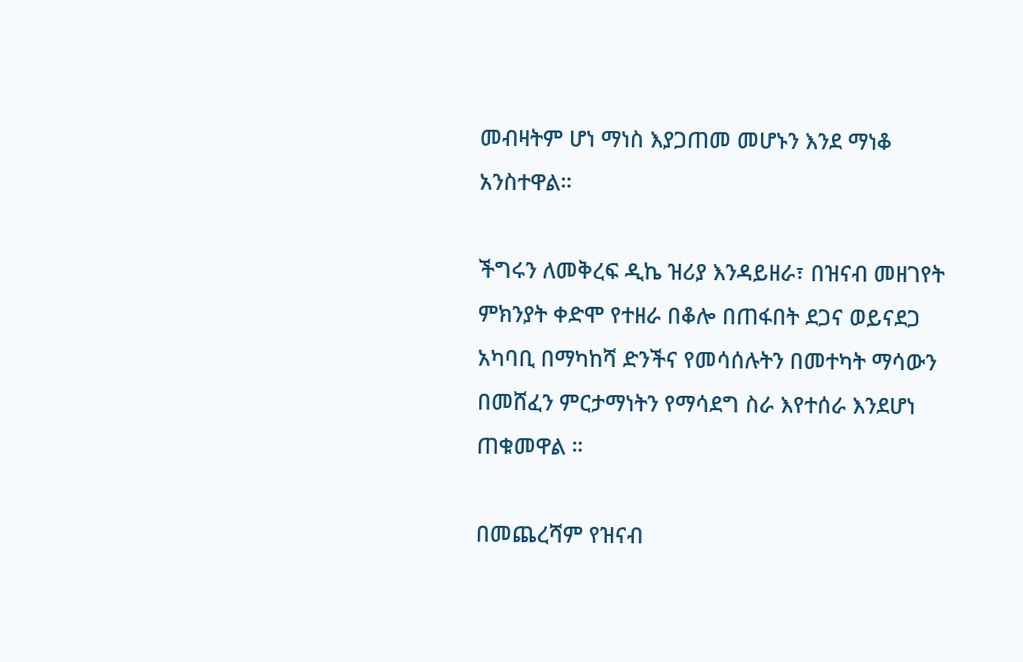መብዛትም ሆነ ማነስ እያጋጠመ መሆኑን እንደ ማነቆ አንስተዋል።

ችግሩን ለመቅረፍ ዲኬ ዝሪያ እንዳይዘራ፣ በዝናብ መዘገየት ምክንያት ቀድሞ የተዘራ በቆሎ በጠፋበት ደጋና ወይናደጋ አካባቢ በማካከሻ ድንችና የመሳሰሉትን በመተካት ማሳውን በመሸፈን ምርታማነትን የማሳደግ ስራ እየተሰራ እንደሆነ ጠቁመዋል ።

በመጨረሻም የዝናብ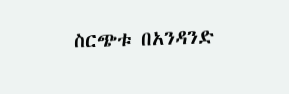ስርጭቱ በአንዳንድ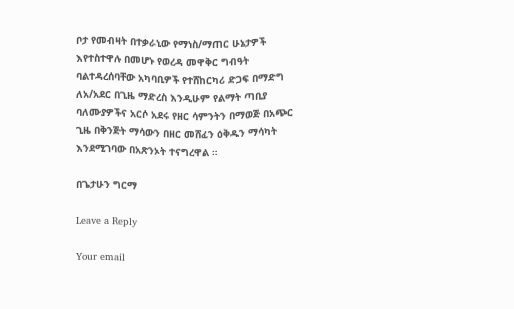ቦታ የመብዛት በተቃራኒው የማነስ/ማጠር ሁኔታዎች እየተስተዋሉ በመሆኑ የወረዳ መዋቅር ግብዓት ባልተዳረሰባቸው አካባቢዎች የተሸከርካሪ ድጋፍ በማድግ ለአ/አደር በጊዜ ማድረስ እንዲሁም የልማት ጣቢያ ባለሙያዎችና አርሶ አደሩ የዘር ሳምንትን በማወጅ በአጭር ጊዜ በቅንጅት ማሳውን በዘር መሸፈን ዕቅዱን ማሳካት እንደሚገባው በአጽንኦት ተናግረዋል ።

በጌታሁን ግርማ

Leave a Reply

Your email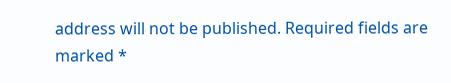address will not be published. Required fields are marked *